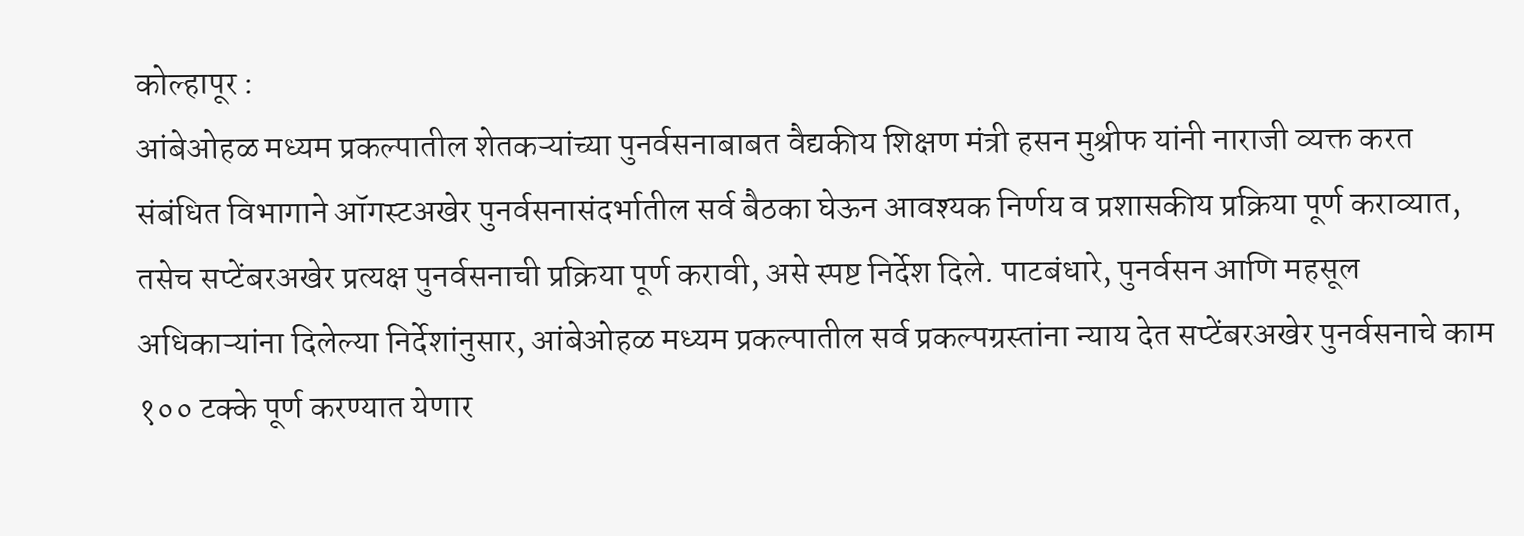कोल्हापूर :
आंबेओहळ मध्यम प्रकल्पातील शेतकऱ्यांच्या पुनर्वसनाबाबत वैद्यकीय शिक्षण मंत्री हसन मुश्रीफ यांनी नाराजी व्यक्त करत संबंधित विभागाने ऑगस्टअखेर पुनर्वसनासंदर्भातील सर्व बैठका घेऊन आवश्यक निर्णय व प्रशासकीय प्रक्रिया पूर्ण कराव्यात, तसेच सप्टेंबरअखेर प्रत्यक्ष पुनर्वसनाची प्रक्रिया पूर्ण करावी, असे स्पष्ट निर्देश दिले. पाटबंधारे, पुनर्वसन आणि महसूल अधिकाऱ्यांना दिलेल्या निर्देशांनुसार, आंबेओहळ मध्यम प्रकल्पातील सर्व प्रकल्पग्रस्तांना न्याय देत सप्टेंबरअखेर पुनर्वसनाचे काम १०० टक्के पूर्ण करण्यात येणार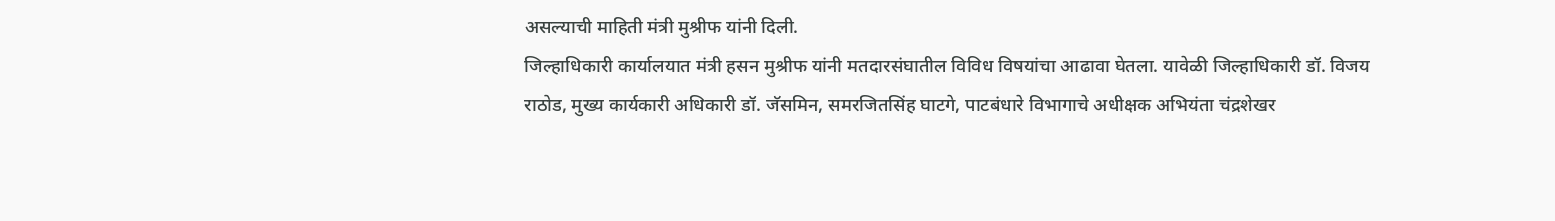असल्याची माहिती मंत्री मुश्रीफ यांनी दिली.
जिल्हाधिकारी कार्यालयात मंत्री हसन मुश्रीफ यांनी मतदारसंघातील विविध विषयांचा आढावा घेतला. यावेळी जिल्हाधिकारी डॉ. विजय राठोड, मुख्य कार्यकारी अधिकारी डॉ. जॅसमिन, समरजितसिंह घाटगे, पाटबंधारे विभागाचे अधीक्षक अभियंता चंद्रशेखर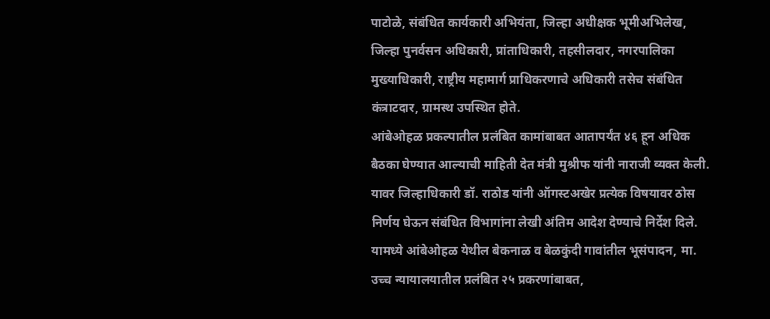पाटोळे, संबंधित कार्यकारी अभियंता, जिल्हा अधीक्षक भूमीअभिलेख, जिल्हा पुनर्वसन अधिकारी, प्रांताधिकारी, तहसीलदार, नगरपालिका मुख्याधिकारी, राष्ट्रीय महामार्ग प्राधिकरणाचे अधिकारी तसेच संबंधित कंत्राटदार, ग्रामस्थ उपस्थित होते.
आंबेओहळ प्रकल्पातील प्रलंबित कामांबाबत आतापर्यंत ४६ हून अधिक बैठका घेण्यात आल्याची माहिती देत मंत्री मुश्रीफ यांनी नाराजी व्यक्त केली. यावर जिल्हाधिकारी डॉ. राठोड यांनी ऑगस्टअखेर प्रत्येक विषयावर ठोस निर्णय घेऊन संबंधित विभागांना लेखी अंतिम आदेश देण्याचे निर्देश दिले. यामध्ये आंबेओहळ येथील बेकनाळ व बेळकुंदी गावांतील भूसंपादन, मा. उच्च न्यायालयातील प्रलंबित २५ प्रकरणांबाबत,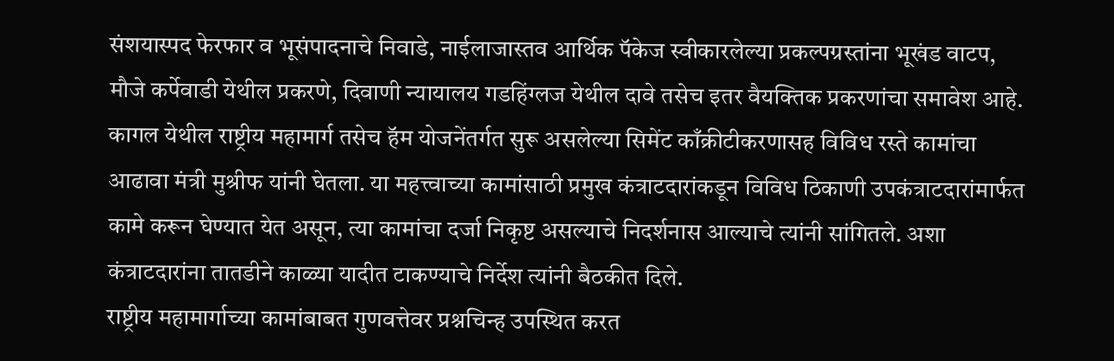संशयास्पद फेरफार व भूसंपादनाचे निवाडे, नाईलाजास्तव आर्थिक पॅकेज स्वीकारलेल्या प्रकल्पग्रस्तांना भूखंड वाटप, मौजे कर्पेवाडी येथील प्रकरणे, दिवाणी न्यायालय गडहिंग्लज येथील दावे तसेच इतर वैयक्तिक प्रकरणांचा समावेश आहे.
कागल येथील राष्ट्रीय महामार्ग तसेच हॅम योजनेंतर्गत सुरू असलेल्या सिमेंट काँक्रीटीकरणासह विविध रस्ते कामांचा आढावा मंत्री मुश्रीफ यांनी घेतला. या महत्त्वाच्या कामांसाठी प्रमुख कंत्राटदारांकडून विविध ठिकाणी उपकंत्राटदारांमार्फत कामे करून घेण्यात येत असून, त्या कामांचा दर्जा निकृष्ट असल्याचे निदर्शनास आल्याचे त्यांनी सांगितले. अशा कंत्राटदारांना तातडीने काळ्या यादीत टाकण्याचे निर्देश त्यांनी बैठकीत दिले.
राष्ट्रीय महामार्गाच्या कामांबाबत गुणवत्तेवर प्रश्नचिन्ह उपस्थित करत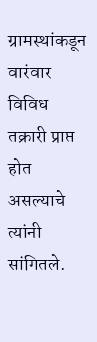ग्रामस्थांकडून वारंवार विविध तक्रारी प्राप्त होत असल्याचे त्यांनी सांगितले.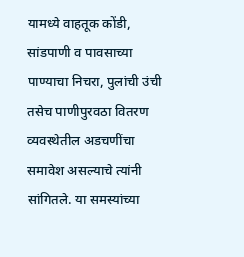यामध्ये वाहतूक कोंडी, सांडपाणी व पावसाच्या पाण्याचा निचरा, पुलांची उंची तसेच पाणीपुरवठा वितरण व्यवस्थेतील अडचणींचा समावेश असल्याचे त्यांनी सांगितले. या समस्यांच्या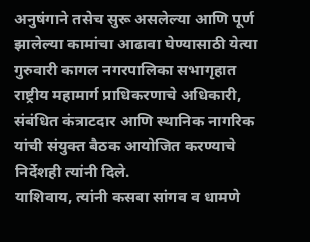अनुषंगाने तसेच सुरू असलेल्या आणि पूर्ण झालेल्या कामांचा आढावा घेण्यासाठी येत्या गुरुवारी कागल नगरपालिका सभागृहात राष्ट्रीय महामार्ग प्राधिकरणाचे अधिकारी, संबंधित कंत्राटदार आणि स्थानिक नागरिक यांची संयुक्त बैठक आयोजित करण्याचे निर्देशही त्यांनी दिले.
याशिवाय, त्यांनी कसबा सांगव व धामणे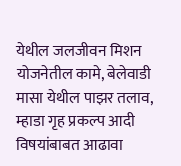येथील जलजीवन मिशन योजनेतील कामे, बेलेवाडी मासा येथील पाझर तलाव, म्हाडा गृह प्रकल्प आदी विषयांबाबत आढावा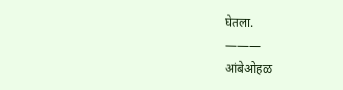घेतला.
———
आंबेओहळ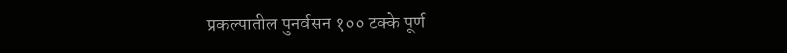प्रकल्पातील पुनर्वसन १०० टक्के पूर्ण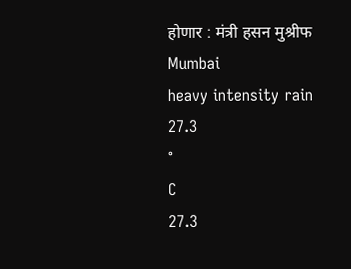होणार : मंत्री हसन मुश्रीफ
Mumbai
heavy intensity rain
27.3
°
C
27.3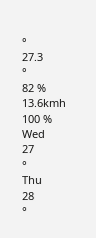°
27.3
°
82 %
13.6kmh
100 %
Wed
27
°
Thu
28
°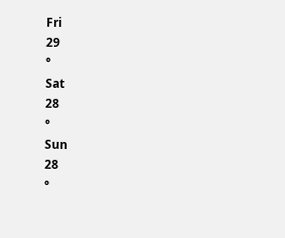Fri
29
°
Sat
28
°
Sun
28
°